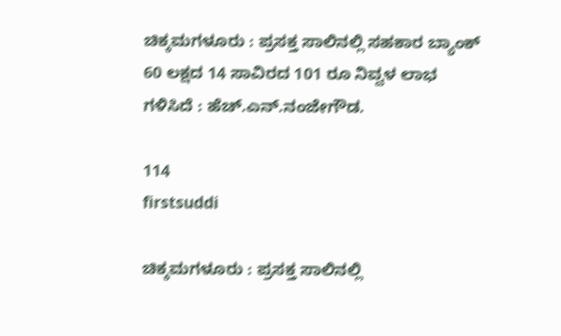ಚಿಕ್ಕಮಗಳೂರು : ಪ್ರಸಕ್ತ ಸಾಲಿನಲ್ಲಿ ಸಹಕಾರ ಬ್ಯಾಂಕ್ 60 ಲಕ್ಷದ 14 ಸಾವಿರದ 101 ರೂ ನಿವ್ವಳ ಲಾಭ ಗಳಿಸಿದೆ : ಹೆಚ್.ಎನ್.ನಂಜೇಗೌಡ.

114
firstsuddi

ಚಿಕ್ಕಮಗಳೂರು : ಪ್ರಸಕ್ತ ಸಾಲಿನಲ್ಲಿ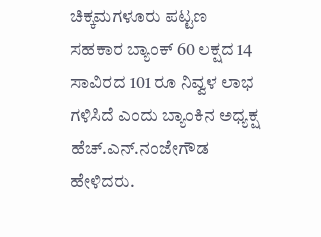ಚಿಕ್ಕಮಗಳೂರು ಪಟ್ಟಣ ಸಹಕಾರ ಬ್ಯಾಂಕ್ 60 ಲಕ್ಷದ 14 ಸಾವಿರದ 101 ರೂ ನಿವ್ವಳ ಲಾಭ ಗಳಿಸಿದೆ ಎಂದು ಬ್ಯಾಂಕಿನ ಅಧ್ಯಕ್ಷ ಹೆಚ್.ಎನ್.ನಂಜೇಗೌಡ ಹೇಳಿದರು.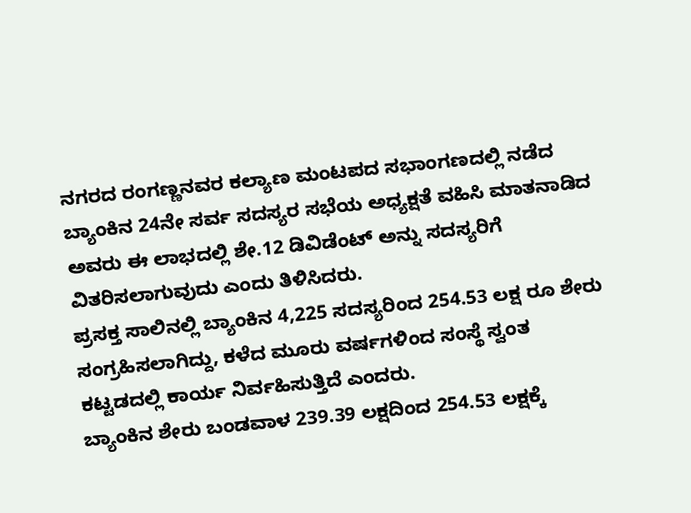ನಗರದ ರಂಗಣ್ಣನವರ ಕಲ್ಯಾಣ ಮಂಟಪದ ಸಭಾಂಗಣದಲ್ಲಿ ನಡೆದ ಬ್ಯಾಂಕಿನ 24ನೇ ಸರ್ವ ಸದಸ್ಯರ ಸಭೆಯ ಅಧ್ಯಕ್ಷತೆ ವಹಿಸಿ ಮಾತನಾಡಿದ ಅವರು ಈ ಲಾಭದಲ್ಲಿ ಶೇ.12 ಡಿವಿಡೆಂಟ್ ಅನ್ನು ಸದಸ್ಯರಿಗೆ ವಿತರಿಸಲಾಗುವುದು ಎಂದು ತಿಳಿಸಿದರು.
ಪ್ರಸಕ್ತ ಸಾಲಿನಲ್ಲಿ ಬ್ಯಾಂಕಿನ 4,225 ಸದಸ್ಯರಿಂದ 254.53 ಲಕ್ಷ ರೂ ಶೇರು ಸಂಗ್ರಹಿಸಲಾಗಿದ್ದು, ಕಳೆದ ಮೂರು ವರ್ಷಗಳಿಂದ ಸಂಸ್ಥೆ ಸ್ವಂತ ಕಟ್ಟಡದಲ್ಲಿ ಕಾರ್ಯ ನಿರ್ವಹಿಸುತ್ತಿದೆ ಎಂದರು.
ಬ್ಯಾಂಕಿನ ಶೇರು ಬಂಡವಾಳ 239.39 ಲಕ್ಷದಿಂದ 254.53 ಲಕ್ಷಕ್ಕೆ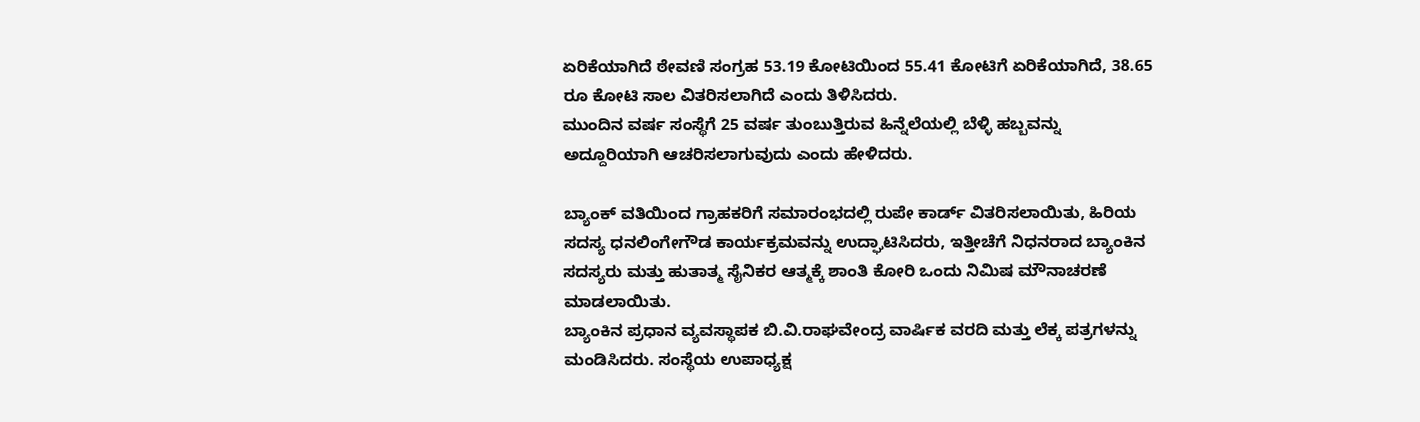ಏರಿಕೆಯಾಗಿದೆ ಠೇವಣಿ ಸಂಗ್ರಹ 53.19 ಕೋಟಿಯಿಂದ 55.41 ಕೋಟಿಗೆ ಏರಿಕೆಯಾಗಿದೆ, 38.65 ರೂ ಕೋಟಿ ಸಾಲ ವಿತರಿಸಲಾಗಿದೆ ಎಂದು ತಿಳಿಸಿದರು.
ಮುಂದಿನ ವರ್ಷ ಸಂಸ್ಥೆಗೆ 25 ವರ್ಷ ತುಂಬುತ್ತಿರುವ ಹಿನ್ನೆಲೆಯಲ್ಲಿ ಬೆಳ್ಳಿ ಹಬ್ಬವನ್ನು ಅದ್ದೂರಿಯಾಗಿ ಆಚರಿಸಲಾಗುವುದು ಎಂದು ಹೇಳಿದರು.

ಬ್ಯಾಂಕ್ ವತಿಯಿಂದ ಗ್ರಾಹಕರಿಗೆ ಸಮಾರಂಭದಲ್ಲಿ ರುಪೇ ಕಾರ್ಡ್ ವಿತರಿಸಲಾಯಿತು, ಹಿರಿಯ ಸದಸ್ಯ ಧನಲಿಂಗೇಗೌಡ ಕಾರ್ಯಕ್ರಮವನ್ನು ಉದ್ಘಾಟಿಸಿದರು, ಇತ್ತೀಚೆಗೆ ನಿಧನರಾದ ಬ್ಯಾಂಕಿನ ಸದಸ್ಯರು ಮತ್ತು ಹುತಾತ್ಮ ಸೈನಿಕರ ಆತ್ಮಕ್ಕೆ ಶಾಂತಿ ಕೋರಿ ಒಂದು ನಿಮಿಷ ಮೌನಾಚರಣೆ ಮಾಡಲಾಯಿತು.
ಬ್ಯಾಂಕಿನ ಪ್ರಧಾನ ವ್ಯವಸ್ಥಾಪಕ ಬಿ.ವಿ.ರಾಘವೇಂದ್ರ ವಾರ್ಷಿಕ ವರದಿ ಮತ್ತು ಲೆಕ್ಕ ಪತ್ರಗಳನ್ನು ಮಂಡಿಸಿದರು. ಸಂಸ್ಥೆಯ ಉಪಾಧ್ಯಕ್ಷ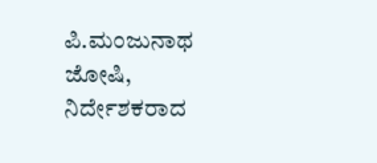ಪಿ.ಮಂಜುನಾಥ ಜೋಷಿ, ನಿರ್ದೇಶಕರಾದ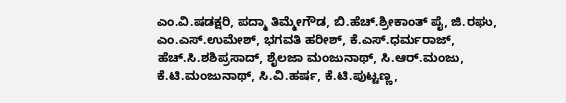ಎಂ.ವಿ.ಷಡಕ್ಷರಿ, ಪದ್ಮಾ ತಿಮ್ಮೇಗೌಡ, ಬಿ.ಹೆಚ್.ಶ್ರೀಕಾಂತ್ ಪೈ, ಜಿ.ರಘು, ಎಂ.ಎಸ್.ಉಮೇಶ್, ಭಗವತಿ ಹರೀಶ್, ಕೆ.ಎಸ್.ಧರ್ಮರಾಜ್, ಹೆಚ್.ಸಿ.ಶಶಿಪ್ರಸಾದ್, ಶೈಲಜಾ ಮಂಜುನಾಥ್, ಸಿ.ಆರ್.ಮಂಜು, ಕೆ.ಟಿ.ಮಂಜುನಾಥ್, ಸಿ.ವಿ.ಹರ್ಷ, ಕೆ.ಟಿ.ಪುಟ್ಟಣ್ಣ,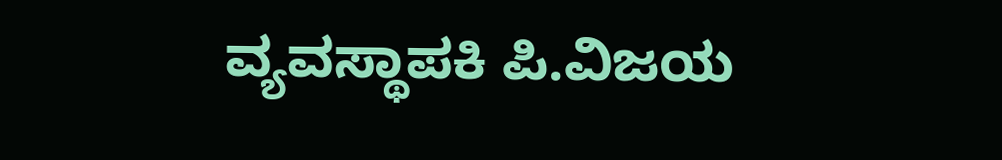ವ್ಯವಸ್ಥಾಪಕಿ ಪಿ.ವಿಜಯ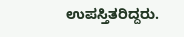ಉಪಸ್ತಿತರಿದ್ದರು.